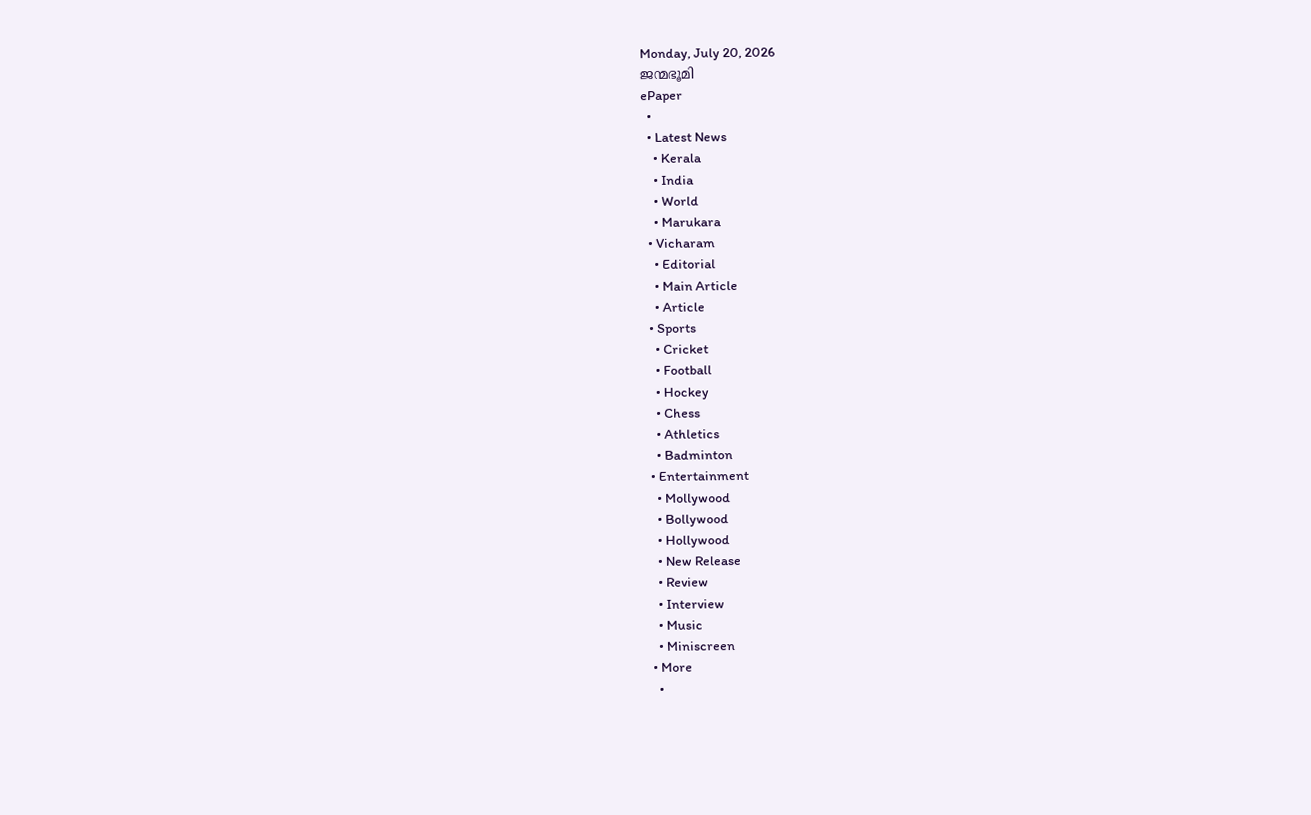Monday, July 20, 2026
ജന്മഭൂമി
ePaper
  •
  • Latest News
    • Kerala
    • India
    • World
    • Marukara
  • Vicharam
    • Editorial
    • Main Article
    • Article
  • Sports
    • Cricket
    • Football
    • Hockey
    • Chess
    • Athletics
    • Badminton
  • Entertainment
    • Mollywood
    • Bollywood
    • Hollywood
    • New Release
    • Review
    • Interview
    • Music
    • Miniscreen
  • More
    •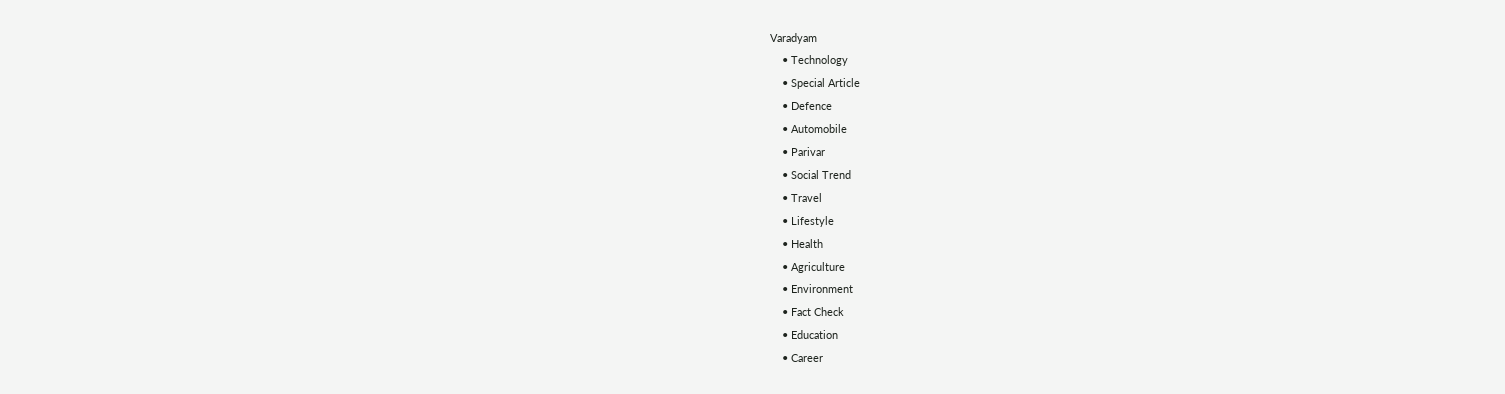Varadyam
    • Technology
    • Special Article
    • Defence
    • Automobile
    • Parivar
    • Social Trend
    • Travel
    • Lifestyle
    • Health
    • Agriculture
    • Environment
    • Fact Check
    • Education
    • Career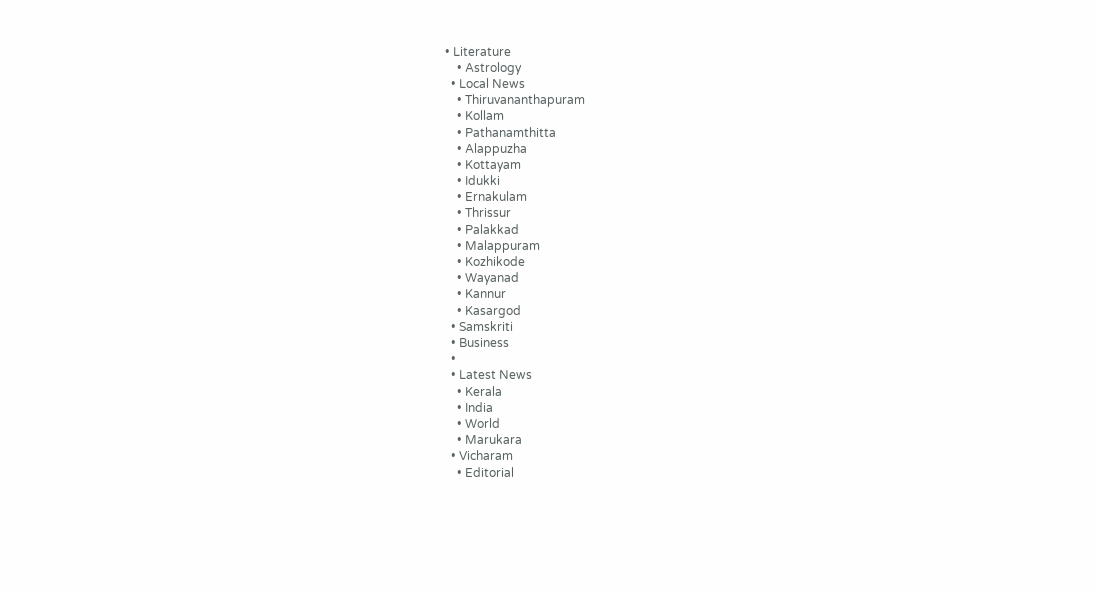• Literature
    • Astrology
  • Local News
    • Thiruvananthapuram
    • Kollam
    • Pathanamthitta
    • Alappuzha
    • Kottayam
    • Idukki
    • Ernakulam
    • Thrissur
    • Palakkad
    • Malappuram
    • Kozhikode
    • Wayanad
    • Kannur
    • Kasargod
  • Samskriti
  • Business
  •
  • Latest News
    • Kerala
    • India
    • World
    • Marukara
  • Vicharam
    • Editorial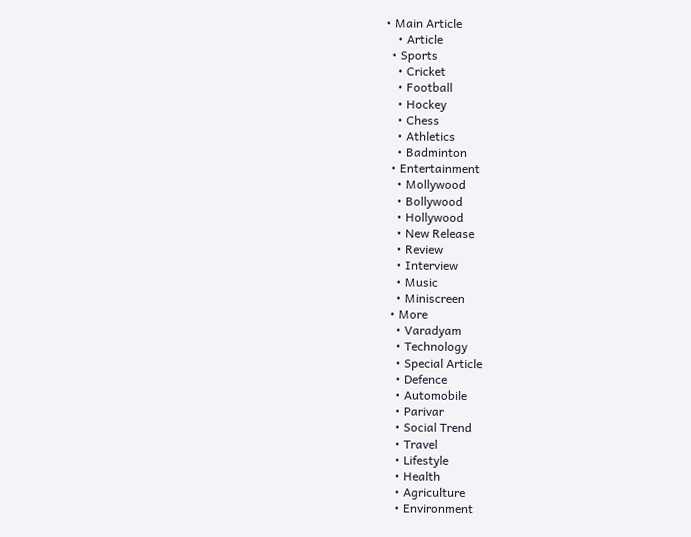• Main Article
    • Article
  • Sports
    • Cricket
    • Football
    • Hockey
    • Chess
    • Athletics
    • Badminton
  • Entertainment
    • Mollywood
    • Bollywood
    • Hollywood
    • New Release
    • Review
    • Interview
    • Music
    • Miniscreen
  • More
    • Varadyam
    • Technology
    • Special Article
    • Defence
    • Automobile
    • Parivar
    • Social Trend
    • Travel
    • Lifestyle
    • Health
    • Agriculture
    • Environment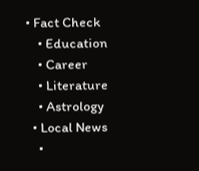• Fact Check
    • Education
    • Career
    • Literature
    • Astrology
  • Local News
    •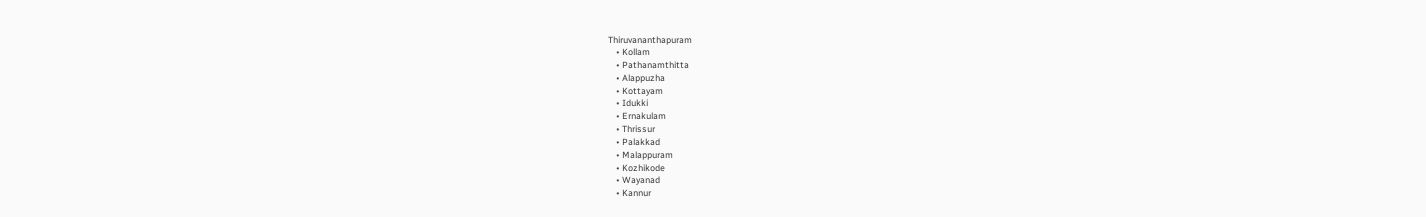Thiruvananthapuram
    • Kollam
    • Pathanamthitta
    • Alappuzha
    • Kottayam
    • Idukki
    • Ernakulam
    • Thrissur
    • Palakkad
    • Malappuram
    • Kozhikode
    • Wayanad
    • Kannur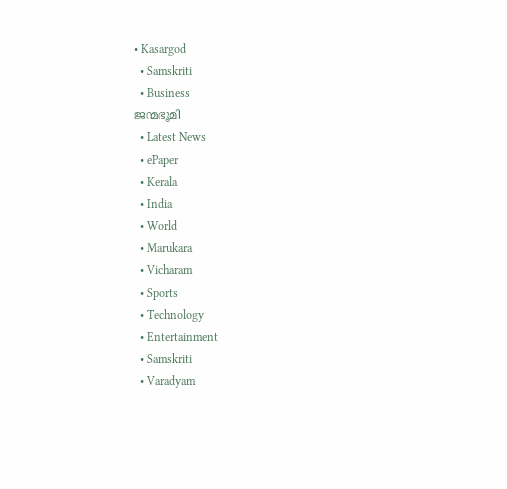• Kasargod
  • Samskriti
  • Business
ജന്മഭൂമി
  • Latest News
  • ePaper
  • Kerala
  • India
  • World
  • Marukara
  • Vicharam
  • Sports
  • Technology
  • Entertainment
  • Samskriti
  • Varadyam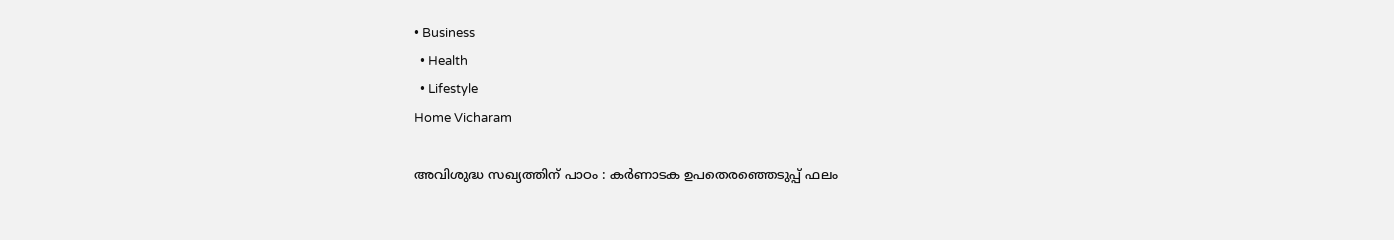• Business
  • Health
  • Lifestyle
Home Vicharam

അവിശുദ്ധ സഖ്യത്തിന് പാഠം : കര്‍ണാടക ഉപതെരഞ്ഞെടുപ്പ് ഫലം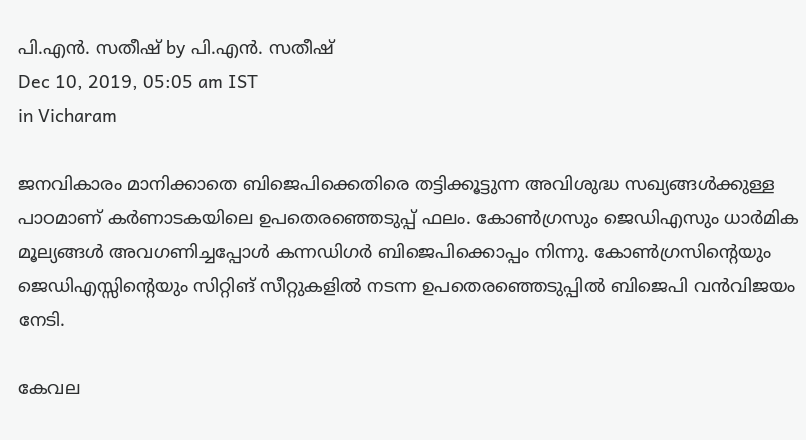പി.എന്‍. സതീഷ് by പി.എന്‍. സതീഷ്
Dec 10, 2019, 05:05 am IST
in Vicharam

ജനവികാരം മാനിക്കാതെ ബിജെപിക്കെതിരെ തട്ടിക്കൂട്ടുന്ന അവിശുദ്ധ സഖ്യങ്ങള്‍ക്കുള്ള പാഠമാണ് കര്‍ണാടകയിലെ ഉപതെരഞ്ഞെടുപ്പ് ഫലം. കോണ്‍ഗ്രസും ജെഡിഎസും ധാര്‍മിക മൂല്യങ്ങള്‍ അവഗണിച്ചപ്പോള്‍ കന്നഡിഗര്‍ ബിജെപിക്കൊപ്പം നിന്നു. കോണ്‍ഗ്രസിന്റെയും ജെഡിഎസ്സിന്റെയും സിറ്റിങ് സീറ്റുകളില്‍ നടന്ന ഉപതെരഞ്ഞെടുപ്പില്‍ ബിജെപി വന്‍വിജയം നേടി.

കേവല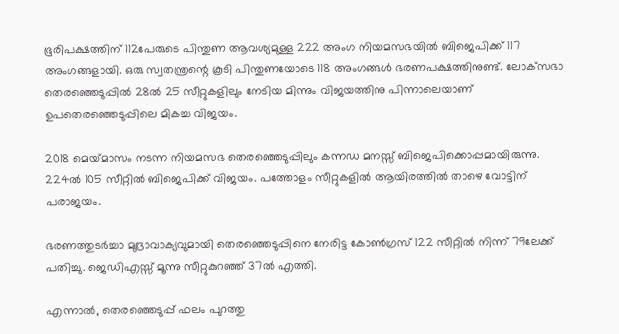ഭൂരിപക്ഷത്തിന് 112പേരുടെ പിന്തുണ ആവശ്യമുള്ള 222 അംഗ നിയമസഭയില്‍ ബിജെപിക്ക് 117 അംഗങ്ങളായി. ഒരു സ്വതന്ത്രന്റെ കൂടി പിന്തുണയോടെ 118 അംഗങ്ങള്‍ ഭരണപക്ഷത്തിനുണ്ട്. ലോക്‌സഭാ തെരഞ്ഞെടുപ്പില്‍ 28ല്‍ 25 സീറ്റുകളിലും നേടിയ മിന്നും വിജയത്തിനു പിന്നാലെയാണ് ഉപതെരഞ്ഞെടുപ്പിലെ മികച്ച വിജയം.

2018 മെയ്‌മാസം നടന്ന നിയമസഭ തെരഞ്ഞെടുപ്പിലും കന്നഡ മനസ്സ് ബിജെപിക്കൊപ്പമായിരുന്നു. 224ല്‍ 105 സീറ്റില്‍ ബിജെപിക്ക് വിജയം. പത്തോളം സീറ്റുകളില്‍ ആയിരത്തില്‍ താഴെ വോട്ടിന് പരാജയം.

ഭരണത്തുടര്‍ച്ചാ മുദ്രാവാക്യവുമായി തെരഞ്ഞെടുപ്പിനെ നേരിട്ട കോണ്‍ഗ്രസ് 122 സീറ്റില്‍ നിന്ന് 79ലേക്ക് പതിച്ചു. ജെഡിഎസ്സ് മൂന്നു സീറ്റുകുറഞ്ഞ് 37ല്‍ എത്തി.

എന്നാല്‍, തെരഞ്ഞെടുപ്പ് ഫലം പുറത്തു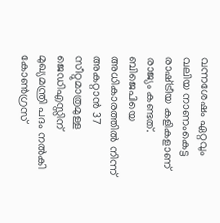വന്നശേഷം ഏറ്റവും വലിയ നാണംകെട്ട രാഷ്‌ട്രീയ കളികളാണ് രാജ്യം കണ്ടത്. ബിജെപിയെ അധികാരത്തില്‍ നിന്ന് അകറ്റാന്‍ 37 സീറ്റുമാത്രമുള്ള ജെഡിഎസ്സിന് മുഖ്യമന്ത്രി പദം നല്‍കി കോണ്‍ഗ്രസ്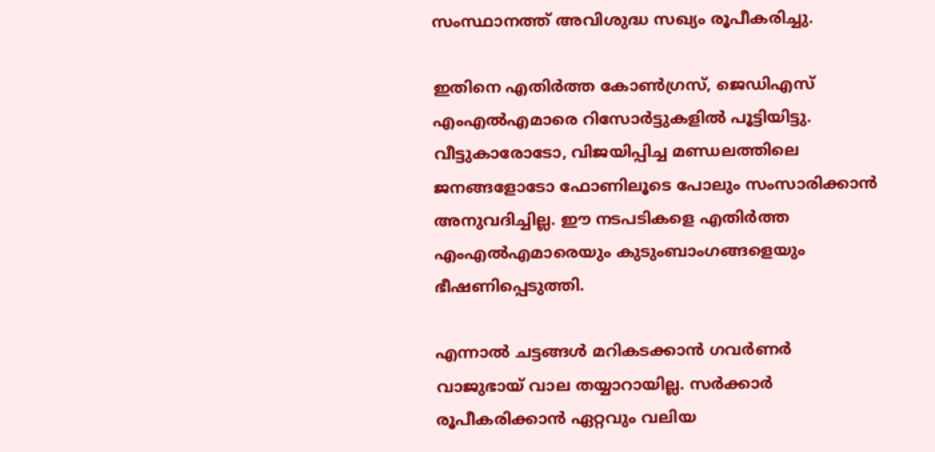സംസ്ഥാനത്ത് അവിശുദ്ധ സഖ്യം രൂപീകരിച്ചു.

ഇതിനെ എതിര്‍ത്ത കോണ്‍ഗ്രസ്, ജെഡിഎസ് എംഎല്‍എമാരെ റിസോര്‍ട്ടുകളില്‍ പൂട്ടിയിട്ടു. വീട്ടുകാരോടോ, വിജയിപ്പിച്ച മണ്ഡലത്തിലെ ജനങ്ങളോടോ ഫോണിലൂടെ പോലും സംസാരിക്കാന്‍ അനുവദിച്ചില്ല. ഈ നടപടികളെ എതിര്‍ത്ത എംഎല്‍എമാരെയും കുടുംബാംഗങ്ങളെയും ഭീഷണിപ്പെടുത്തി.

എന്നാല്‍ ചട്ടങ്ങള്‍ മറികടക്കാന്‍ ഗവര്‍ണര്‍ വാജുഭായ് വാല തയ്യാറായില്ല. സര്‍ക്കാര്‍ രൂപീകരിക്കാന്‍ ഏറ്റവും വലിയ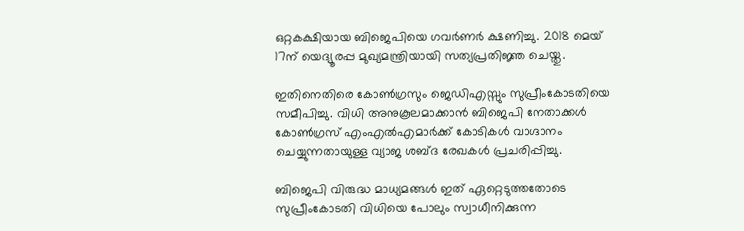ഒറ്റകക്ഷിയായ ബിജെപിയെ ഗവര്‍ണര്‍ ക്ഷണിച്ചു. 2018 മെയ് 17ന് യെദ്യൂരപ്പ മുഖ്യമന്ത്രിയായി സത്യപ്രതിജ്ഞ ചെയ്തു.

ഇതിനെതിരെ കോണ്‍ഗ്രസും ജെഡിഎസ്സും സുപ്രീംകോടതിയെ സമീപിച്ചു. വിധി അനുകൂലമാക്കാന്‍ ബിജെപി നേതാക്കള്‍ കോണ്‍ഗ്രസ് എംഎല്‍എമാര്‍ക്ക് കോടികള്‍ വാഗ്ദാനം ചെയ്യുന്നതായുള്ള വ്യാജ ശബ്ദ രേഖകള്‍ പ്രചരിപ്പിച്ചു.

ബിജെപി വിരുദ്ധ മാധ്യമങ്ങള്‍ ഇത് ഏറ്റെടുത്തതോടെ സുപ്രീംകോടതി വിധിയെ പോലും സ്വാധീനിക്കുന്ന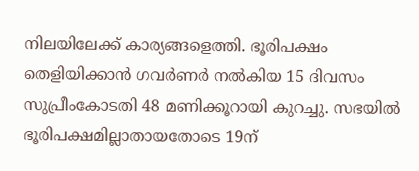നിലയിലേക്ക് കാര്യങ്ങളെത്തി. ഭൂരിപക്ഷം തെളിയിക്കാന്‍ ഗവര്‍ണര്‍ നല്‍കിയ 15 ദിവസം സുപ്രീംകോടതി 48 മണിക്കൂറായി കുറച്ചു. സഭയില്‍ ഭൂരിപക്ഷമില്ലാതായതോടെ 19ന്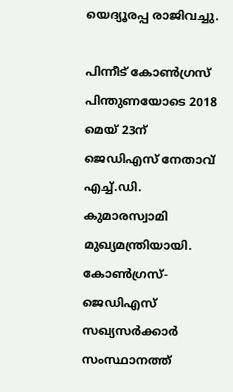യെദ്യൂരപ്പ രാജിവച്ചു.

പിന്നീട് കോണ്‍ഗ്രസ് പിന്തുണയോടെ 2018 മെയ് 23ന് ജെഡിഎസ് നേതാവ് എച്ച്.ഡി. കുമാരസ്വാമി മുഖ്യമന്ത്രിയായി. കോണ്‍ഗ്രസ്-ജെഡിഎസ് സഖ്യസര്‍ക്കാര്‍ സംസ്ഥാനത്ത്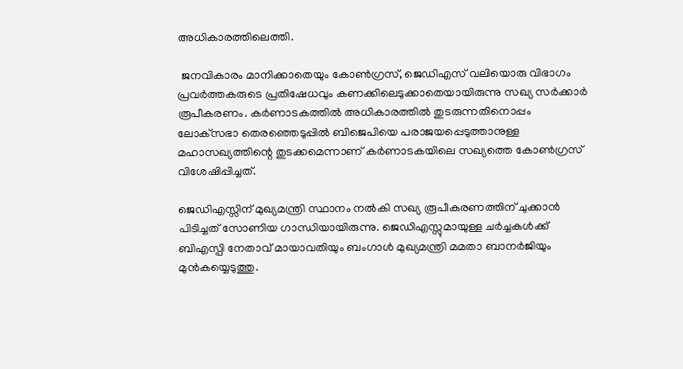അധികാരത്തിലെത്തി.

 ജനവികാരം മാനിക്കാതെയും കോണ്‍ഗ്രസ്, ജെഡിഎസ് വലിയൊരു വിഭാഗം പ്രവര്‍ത്തകരുടെ പ്രതിഷേധവും കണക്കിലെടുക്കാതെയായിരുന്നു സഖ്യ സര്‍ക്കാര്‍ രൂപീകരണം. കര്‍ണാടകത്തില്‍ അധികാരത്തില്‍ തുടരുന്നതിനൊപ്പം ലോക്‌സഭാ തെരഞ്ഞെടുപ്പില്‍ ബിജെപിയെ പരാജയപ്പെടുത്താനുള്ള മഹാസഖ്യത്തിന്റെ തുടക്കമെന്നാണ് കര്‍ണാടകയിലെ സഖ്യത്തെ കോണ്‍ഗ്രസ് വിശേഷിപ്പിച്ചത്.

ജെഡിഎസ്സിന് മുഖ്യമന്ത്രി സ്ഥാനം നല്‍കി സഖ്യ രൂപീകരണത്തിന് ചുക്കാന്‍ പിടിച്ചത് സോണിയ ഗാന്ധിയായിരുന്നു. ജെഡിഎസ്സുമായുള്ള ചര്‍ച്ചകള്‍ക്ക് ബിഎസ്പി നേതാവ് മായാവതിയും ബംഗാള്‍ മുഖ്യമന്ത്രി മമതാ ബാനര്‍ജിയും മുന്‍കയ്യെടുത്തു.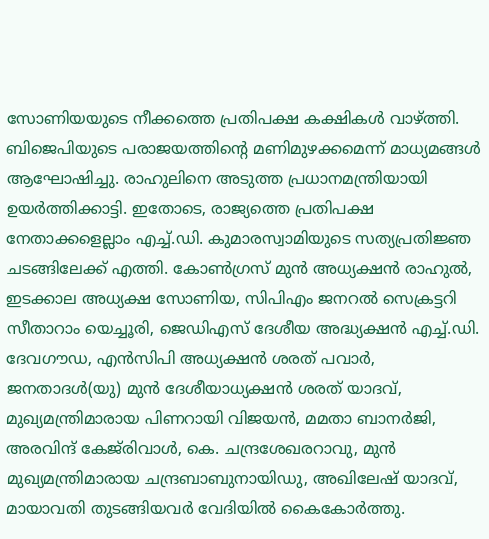സോണിയയുടെ നീക്കത്തെ പ്രതിപക്ഷ കക്ഷികള്‍ വാഴ്‌ത്തി. ബിജെപിയുടെ പരാജയത്തിന്റെ മണിമുഴക്കമെന്ന് മാധ്യമങ്ങള്‍ ആഘോഷിച്ചു. രാഹുലിനെ അടുത്ത പ്രധാനമന്ത്രിയായി ഉയര്‍ത്തിക്കാട്ടി. ഇതോടെ, രാജ്യത്തെ പ്രതിപക്ഷ നേതാക്കളെല്ലാം എച്ച്.ഡി. കുമാരസ്വാമിയുടെ സത്യപ്രതിജ്ഞ ചടങ്ങിലേക്ക് എത്തി. കോണ്‍ഗ്രസ് മുന്‍ അധ്യക്ഷന്‍ രാഹുല്‍, ഇടക്കാല അധ്യക്ഷ സോണിയ, സിപിഎം ജനറല്‍ സെക്രട്ടറി സീതാറാം യെച്ചൂരി, ജെഡിഎസ് ദേശീയ അദ്ധ്യക്ഷന്‍ എച്ച്.ഡി. ദേവഗൗഡ, എന്‍സിപി അധ്യക്ഷന്‍ ശരത് പവാര്‍, ജനതാദള്‍(യു) മുന്‍ ദേശീയാധ്യക്ഷന്‍ ശരത് യാദവ്, മുഖ്യമന്ത്രിമാരായ പിണറായി വിജയന്‍, മമതാ ബാനര്‍ജി, അരവിന്ദ് കേജ്‌രിവാള്‍, കെ. ചന്ദ്രശേഖരറാവു, മുന്‍ മുഖ്യമന്ത്രിമാരായ ചന്ദ്രബാബുനായിഡു, അഖിലേഷ് യാദവ്, മായാവതി തുടങ്ങിയവര്‍ വേദിയില്‍ കൈകോര്‍ത്തു.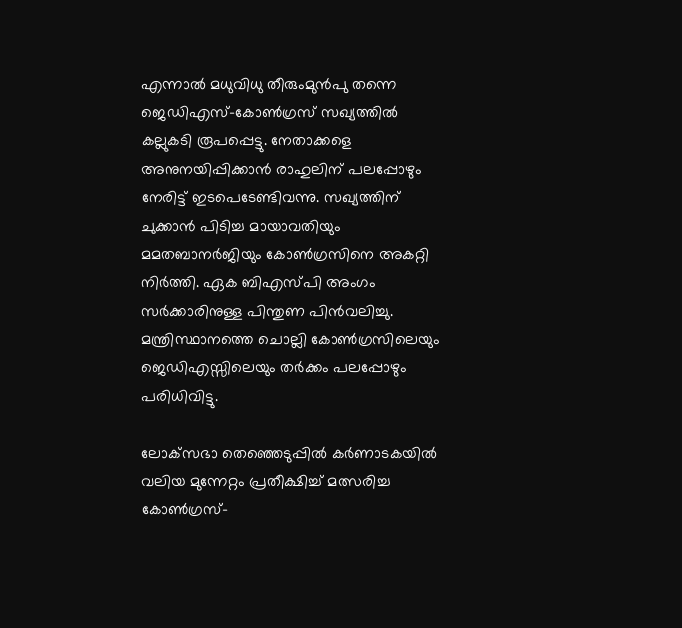എന്നാല്‍ മധുവിധു തീരുംമുന്‍പു തന്നെ ജെഡിഎസ്-കോണ്‍ഗ്രസ് സഖ്യത്തില്‍ കല്ലുകടി രൂപപ്പെട്ടു. നേതാക്കളെ അനുനയിപ്പിക്കാന്‍ രാഹുലിന് പലപ്പോഴും നേരിട്ട് ഇടപെടേണ്ടിവന്നു. സഖ്യത്തിന് ചുക്കാന്‍ പിടിച്ച മായാവതിയും മമതബാനര്‍ജിയും കോണ്‍ഗ്രസിനെ അകറ്റി നിര്‍ത്തി. ഏക ബിഎസ്പി അംഗം സര്‍ക്കാരിനുള്ള പിന്തുണ പിന്‍വലിച്ചു. മന്ത്രിസ്ഥാനത്തെ ചൊല്ലി കോണ്‍ഗ്രസിലെയും ജെഡിഎസ്സിലെയും തര്‍ക്കം പലപ്പോഴും പരിധിവിട്ടു.

ലോക്‌സഭാ തെഞ്ഞെടുപ്പില്‍ കര്‍ണാടകയില്‍ വലിയ മുന്നേറ്റം പ്രതീക്ഷിച്ച് മത്സരിച്ച കോണ്‍ഗ്രസ്-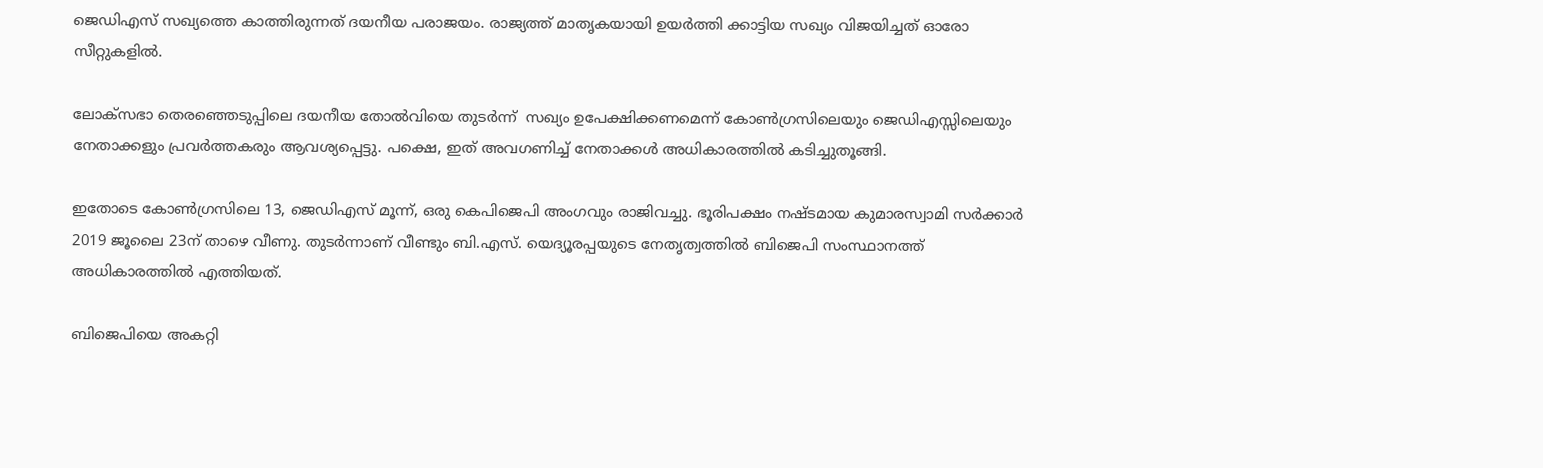ജെഡിഎസ് സഖ്യത്തെ കാത്തിരുന്നത് ദയനീയ പരാജയം. രാജ്യത്ത് മാതൃകയായി ഉയര്‍ത്തി ക്കാട്ടിയ സഖ്യം വിജയിച്ചത് ഓരോ സീറ്റുകളില്‍.

ലോക്‌സഭാ തെരഞ്ഞെടുപ്പിലെ ദയനീയ തോല്‍വിയെ തുടര്‍ന്ന്  സഖ്യം ഉപേക്ഷിക്കണമെന്ന് കോണ്‍ഗ്രസിലെയും ജെഡിഎസ്സിലെയും നേതാക്കളും പ്രവര്‍ത്തകരും ആവശ്യപ്പെട്ടു. പക്ഷെ, ഇത് അവഗണിച്ച് നേതാക്കള്‍ അധികാരത്തില്‍ കടിച്ചുതൂങ്ങി.

ഇതോടെ കോണ്‍ഗ്രസിലെ 13, ജെഡിഎസ് മൂന്ന്, ഒരു കെപിജെപി അംഗവും രാജിവച്ചു. ഭൂരിപക്ഷം നഷ്ടമായ കുമാരസ്വാമി സര്‍ക്കാര്‍ 2019 ജൂലൈ 23ന് താഴെ വീണു. തുടര്‍ന്നാണ് വീണ്ടും ബി.എസ്. യെദ്യൂരപ്പയുടെ നേതൃത്വത്തില്‍ ബിജെപി സംസ്ഥാനത്ത് അധികാരത്തില്‍ എത്തിയത്.

ബിജെപിയെ അകറ്റി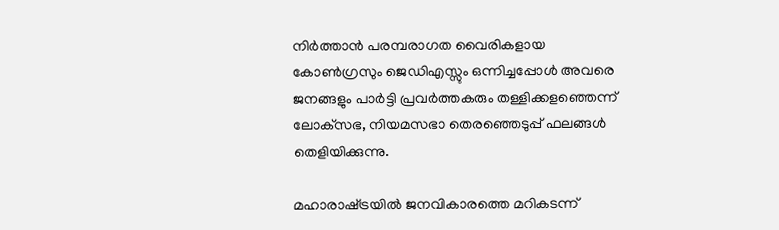നിര്‍ത്താന്‍ പരമ്പരാഗത വൈരികളായ കോണ്‍ഗ്രസും ജെഡിഎസ്സും ഒന്നിച്ചപ്പോള്‍ അവരെ ജനങ്ങളും പാര്‍ട്ടി പ്രവര്‍ത്തകരും തള്ളിക്കളഞ്ഞെന്ന് ലോക്‌സഭ, നിയമസഭാ തെരഞ്ഞെടുപ്പ് ഫലങ്ങള്‍ തെളിയിക്കുന്നു.

മഹാരാഷ്‌ട്രയില്‍ ജനവികാരത്തെ മറികടന്ന്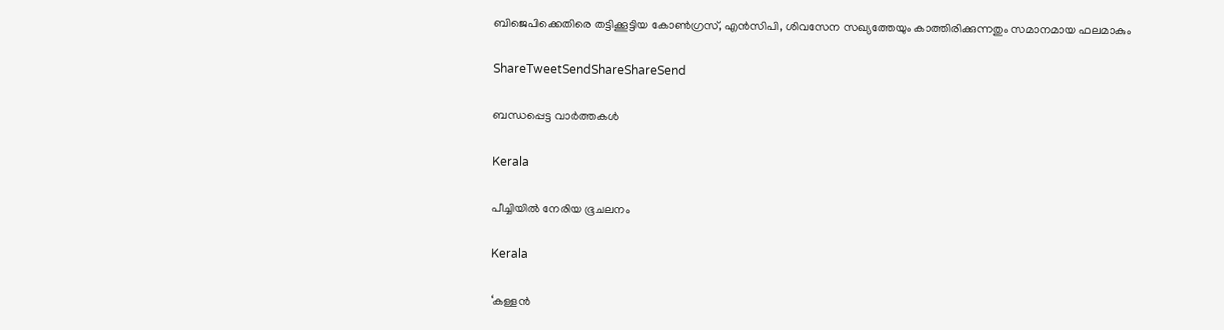ബിജെപിക്കെതിരെ തട്ടിക്കൂട്ടിയ കോണ്‍ഗ്രസ്, എന്‍സിപി, ശിവസേന സഖ്യത്തേയും കാത്തിരിക്കുന്നതും സമാനമായ ഫലമാകും

ShareTweetSendShareShareSend

ബന്ധപ്പെട്ട വാര്‍ത്തകള്‍

Kerala

പീച്ചിയില്‍ നേരിയ ഭൂചലനം

Kerala

‘കള്ളന്‍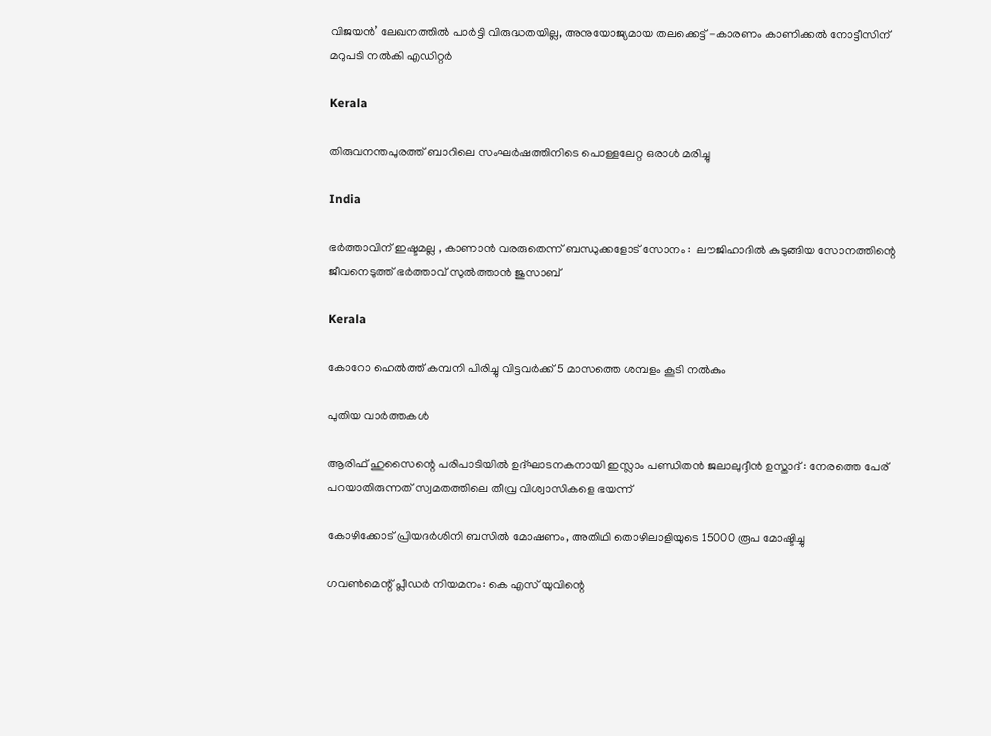വിജയന്‍’ ലേഖനത്തില്‍ പാര്‍ട്ടി വിരുദ്ധതയില്ല, അനുയോജ്യമായ തലക്കെട്ട് -കാരണം കാണിക്കല്‍ നോട്ടീസിന് മറുപടി നല്‍കി എഡിറ്റര്‍

Kerala

തിരുവനന്തപുരത്ത് ബാറിലെ സംഘര്‍ഷത്തിനിടെ പൊള്ളലേറ്റ ഒരാള്‍ മരിച്ചു

India

ഭർത്താവിന് ഇഷ്ടമല്ല , കാണാൻ വരരുതെന്ന് ബന്ധുക്കളോട് സോനം :  ലൗജിഹാദിൽ കുടുങ്ങിയ സോനത്തിന്റെ ജീവനെടുത്ത് ഭർത്താവ് സുൽത്താൻ ജുസാബ്

Kerala

കോറോ ഹെല്‍ത്ത് കമ്പനി പിരിച്ചു വിട്ടവര്‍ക്ക് 5 മാസത്തെ ശമ്പളം കൂടി നല്‍കും

പുതിയ വാര്‍ത്തകള്‍

ആരിഫ് ഹുസൈന്റെ പരിപാടിയിൽ ഉദ്ഘാടനകനായി ഇസ്ലാം പണ്ഡിതൻ ജലാലുദ്ദീൻ ഉസ്താദ് : നേരത്തെ പേര് പറയാതിരുന്നത് സ്വമതത്തിലെ തീവ്ര വിശ്വാസികളെ ഭയന്ന്

കോഴിക്കോട് പ്രിയദര്‍ശിനി ബസില്‍ മോഷണം, അതിഥി തൊഴിലാളിയുടെ 15000 രൂപ മോഷ്ടിച്ചു

ഗവണ്‍മെന്റ് പ്ലീഡര്‍ നിയമനം: കെ എസ് യുവിന്റെ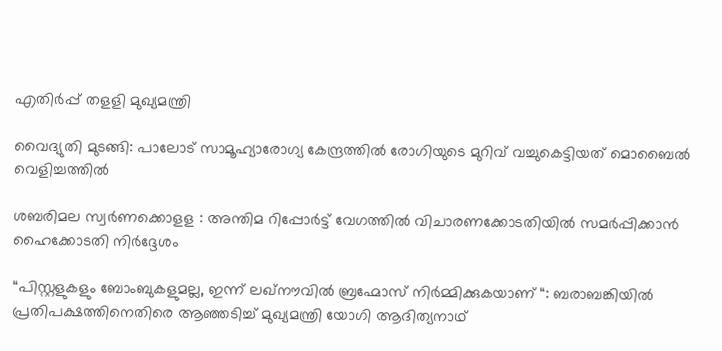എതിര്‍പ്പ് തളളി മുഖ്യമന്ത്രി

വൈദ്യുതി മുടങ്ങി: പാലോട് സാമൂഹ്യാരോഗ്യ കേന്ദ്രത്തില്‍ രോഗിയുടെ മുറിവ് വച്ചുകെട്ടിയത് മൊബൈല്‍ വെളിച്ചത്തില്‍

ശബരിമല സ്വര്‍ണക്കൊളള : അന്തിമ റിപ്പോര്‍ട്ട് വേഗത്തില്‍ വിചാരണക്കോടതിയില്‍ സമര്‍പ്പിക്കാന്‍ ഹൈക്കോടതി നിര്‍ദ്ദേശം

“പിസ്റ്റളുകളും ബോംബുകളുമല്ല, ഇന്ന് ലഖ്‌നൗവിൽ ബ്രഹ്മോസ് നിർമ്മിക്കുകയാണ് “: ബരാബങ്കിയിൽ പ്രതിപക്ഷത്തിനെതിരെ ആഞ്ഞടിച്ച് മുഖ്യമന്ത്രി യോഗി ആദിത്യനാഥ്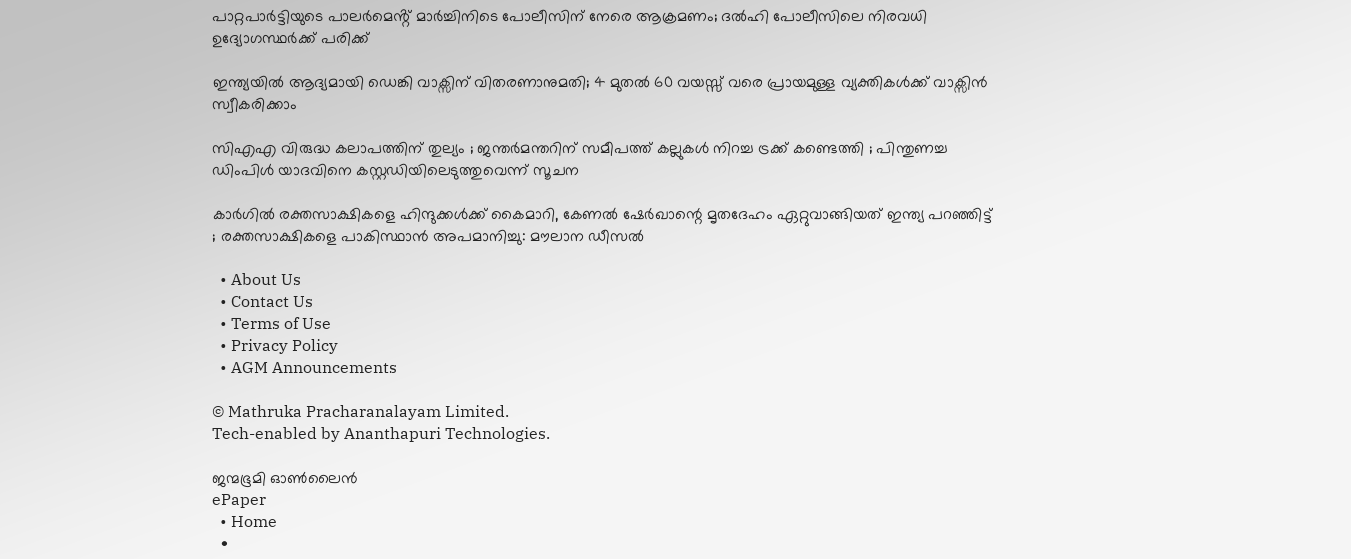പാറ്റപാർട്ടിയുടെ പാലർമെൻ്റ് മാർച്ചിനിടെ പോലീസിന് നേരെ ആക്രമണം; ദൽഹി പോലീസിലെ നിരവധി ഉദ്യോഗസ്ഥർക്ക് പരിക്ക്

ഇന്ത്യയിൽ ആദ്യമായി ഡെങ്കി വാക്സിന് വിതരണാനുമതി; 4 മുതൽ 60 വയസ്സ് വരെ പ്രായമുള്ള വ്യക്തികൾക്ക് വാക്സിൻ സ്വീകരിക്കാം

സിഎഎ വിരുദ്ധ കലാപത്തിന് തുല്യം ; ജന്തർമന്തറിന് സമീപത്ത് കല്ലുകൾ നിറച്ച ട്രക്ക് കണ്ടെത്തി ; പിന്തുണച്ച ഡിംപിൾ യാദവിനെ കസ്റ്റഡിയിലെടുത്തുവെന്ന് സൂചന

കാർഗിൽ രക്തസാക്ഷികളെ ഹിന്ദുക്കൾക്ക് കൈമാറി, കേണൽ ഷേർഖാന്റെ മൃതദേഹം ഏറ്റുവാങ്ങിയത് ഇന്ത്യ പറഞ്ഞിട്ട് ; രക്തസാക്ഷികളെ പാകിസ്ഥാൻ അപമാനിച്ചു: മൗലാന ഡീസൽ

  • About Us
  • Contact Us
  • Terms of Use
  • Privacy Policy
  • AGM Announcements

© Mathruka Pracharanalayam Limited.
Tech-enabled by Ananthapuri Technologies.

ജന്മഭൂമി ഓണ്‍ലൈന്‍
ePaper
  • Home
  •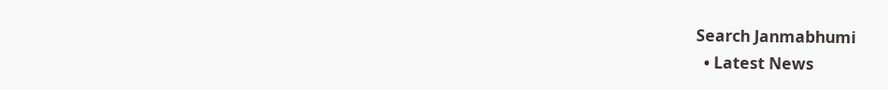Search Janmabhumi
  • Latest News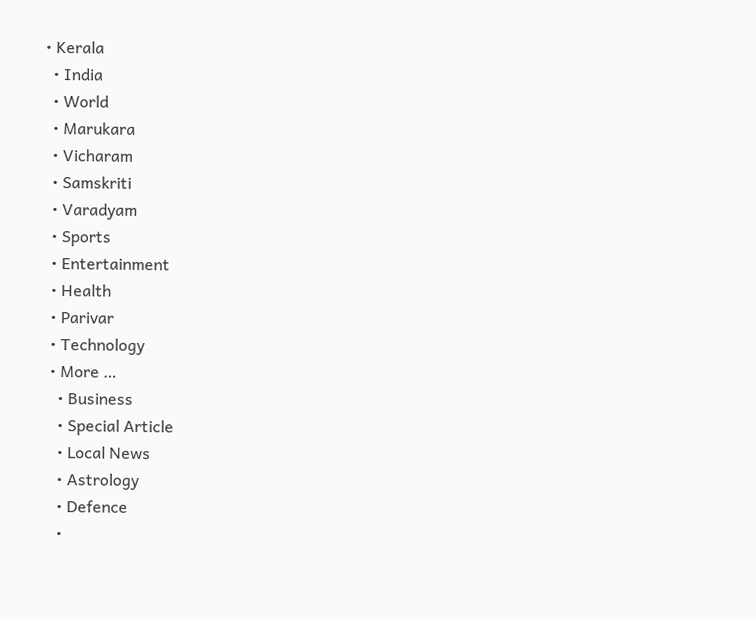• Kerala
  • India
  • World
  • Marukara
  • Vicharam
  • Samskriti
  • Varadyam
  • Sports
  • Entertainment
  • Health
  • Parivar
  • Technology
  • More …
    • Business
    • Special Article
    • Local News
    • Astrology
    • Defence
    •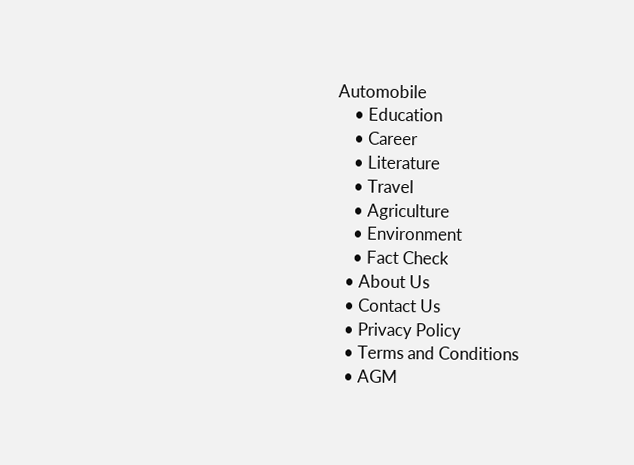Automobile
    • Education
    • Career
    • Literature
    • Travel
    • Agriculture
    • Environment
    • Fact Check
  • About Us
  • Contact Us
  • Privacy Policy
  • Terms and Conditions
  • AGM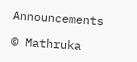Announcements

© Mathruka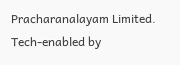Pracharanalayam Limited.
Tech-enabled by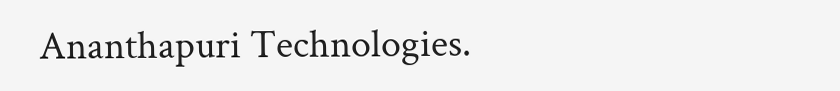Ananthapuri Technologies.